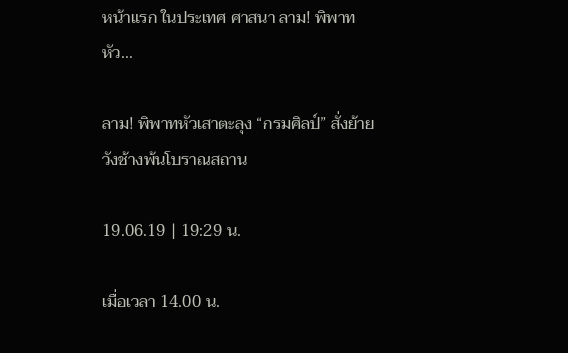หน้าแรก ในประเทศ ศาสนา ลาม! พิพาทหัว...

ลาม! พิพาทหัวเสาตะลุง “กรมศิลป์” สั่งย้ายวังช้างพ้นโบราณสถาน

19.06.19 | 19:29 น.

เมื่อเวลา 14.00 น.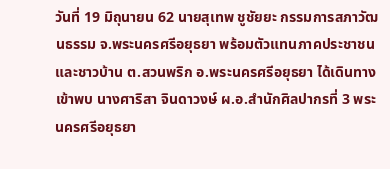วันที่ 19 มิถุนายน 62 นายสุเทพ ชูชัยยะ กรรมการสภาวัฒนธรรม จ.พระนครศรีอยุธยา พร้อมตัวแทนภาคประชาชน และชาวบ้าน ต.สวนพริก อ.พระนครศรีอยุธยา ได้เดินทางเข้าพบ นางศาริสา จินดาวงษ์ ผ.อ.สำนักศิลปากรที่ 3 พระนครศรีอยุธยา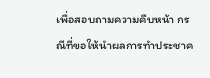เพื่อสอบถามความคืบหน้า กรณีที่ขอให้นำผลการทำประชาค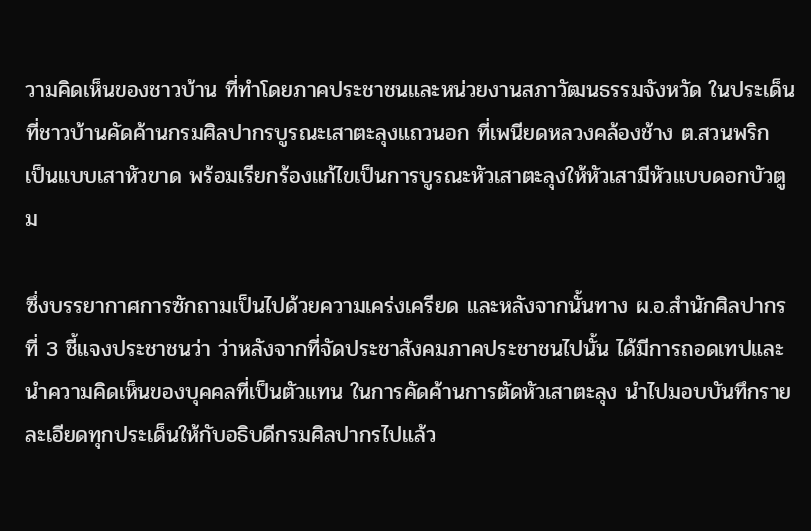วามคิดเห็นของชาวบ้าน ที่ทำโดยภาคประชาชนและหน่วยงานสภาวัฒนธรรมจังหวัด ในประเด็นที่ชาวบ้านคัดค้านกรมศิลปากรบูรณะเสาตะลุงแถวนอก ที่เพนียดหลวงคล้องช้าง ต.สวนพริก เป็นแบบเสาหัวขาด พร้อมเรียกร้องแก้ไขเป็นการบูรณะหัวเสาตะลุงให้หัวเสามีหัวแบบดอกบัวตูม

ซึ่งบรรยากาศการซักถามเป็นไปด้วยความเคร่งเครียด และหลังจากนั้นทาง ผ.อ.สำนักศิลปากรที่ 3 ชี้แจงประชาชนว่า ว่าหลังจากที่จัดประชาสังคมภาคประชาชนไปนั้น ได้มีการถอดเทปและนำความคิดเห็นของบุคคลที่เป็นตัวแทน ในการคัดค้านการตัดหัวเสาตะลุง นำไปมอบบันทึกรายละเอียดทุกประเด็นให้กับอธิบดีกรมศิลปากรไปแล้ว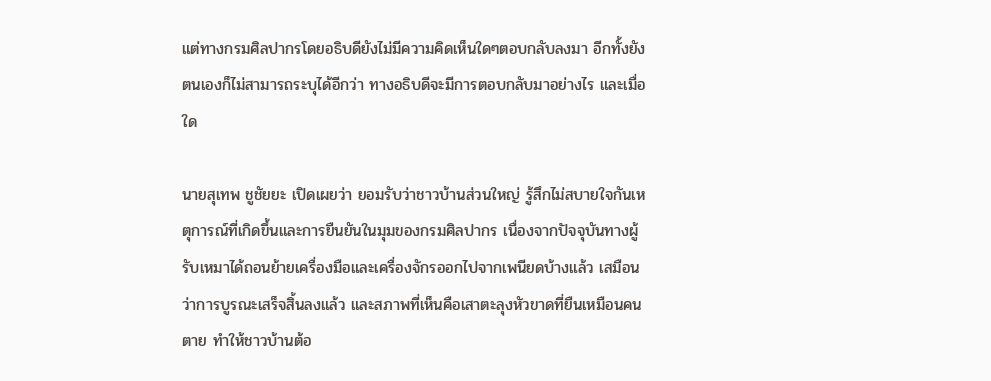แต่ทางกรมศิลปากรโดยอธิบดียังไม่มีความคิดเห็นใดๆตอบกลับลงมา อีกทั้งยังตนเองก็ไม่สามารถระบุได้อีกว่า ทางอธิบดีจะมีการตอบกลับมาอย่างไร และเมื่อใด

นายสุเทพ ชูชัยยะ เปิดเผยว่า ยอมรับว่าชาวบ้านส่วนใหญ่ รู้สึกไม่สบายใจกันเหตุการณ์ที่เกิดขึ้นและการยืนยันในมุมของกรมศิลปากร เนื่องจากปัจจุบันทางผู้รับเหมาได้ถอนย้ายเครื่องมือและเครื่องจักรออกไปจากเพนียดบ้างแล้ว เสมือนว่าการบูรณะเสร็จสิ้นลงแล้ว และสภาพที่เห็นคือเสาตะลุงหัวขาดที่ยืนเหมือนคนตาย ทำให้ชาวบ้านต้อ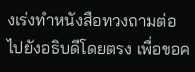งเร่งทำหนังสือทวงถามต่อไปยังอธิบดีโดยตรง เพื่อขอค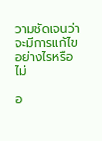วามชัดเจนว่าจะมีการแก้ไขอย่างไรหรือไม่

อ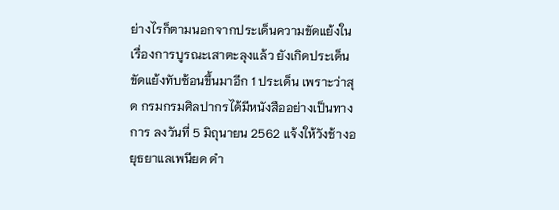ย่างไรก็ตามนอกจากประเด็นความขัดแย้งในเรื่องการบูรณะเสาตะลุงแล้ว ยังเกิดประเด็นขัดแย้งทับซ้อนขึ้นมาอีก 1 ประเด็น เพราะว่าสุด กรมกรมศิลปากรได้มีหนังสืออย่างเป็นทางการ ลงวันที่ 5 มิถุนายน 2562 แจ้งให้วังช้างอยุธยาแลเพนียด ดำ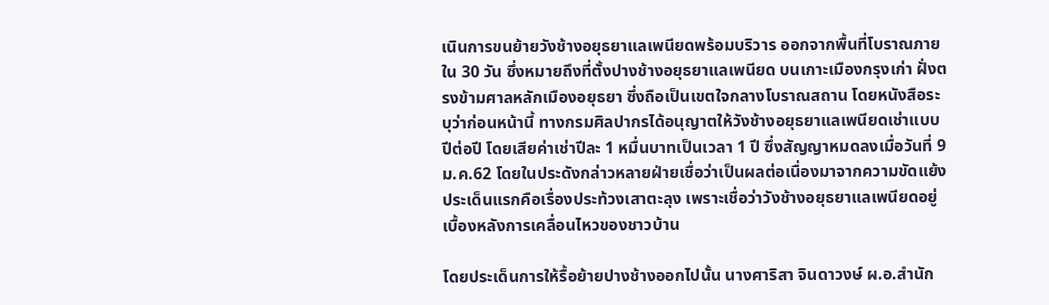เนินการขนย้ายวังช้างอยุธยาแลเพนียดพร้อมบริวาร ออกจากพื้นที่โบราณภายใน 30 วัน ซึ่งหมายถึงที่ตั้งปางช้างอยุธยาแลเพนียด บนเกาะเมืองกรุงเก่า ฝั่งตรงข้ามศาลหลักเมืองอยุธยา ซึ่งถือเป็นเขตใจกลางโบราณสถาน โดยหนังสือระบุว่าก่อนหน้านี้ ทางกรมศิลปากรได้อนุญาตให้วังช้างอยุธยาแลเพนียดเช่าแบบปีต่อปี โดยเสียค่าเช่าปีละ 1 หมื่นบาทเป็นเวลา 1 ปี ซึ่งสัญญาหมดลงเมื่อวันที่ 9 ม.ค.62 โดยในประดังกล่าวหลายฝ่ายเชื่อว่าเป็นผลต่อเนื่องมาจากความขัดแย้งประเด็นแรกคือเรื่องประท้วงเสาตะลุง เพราะเชื่อว่าวังช้างอยุธยาแลเพนียดอยู่เบื้องหลังการเคลื่อนไหวของชาวบ้าน

โดยประเด็นการให้รื้อย้ายปางช้างออกไปนั้น นางศาริสา จินดาวงษ์ ผ.อ.สำนัก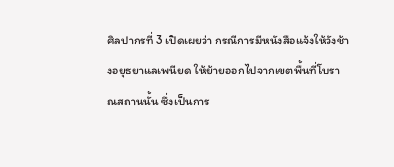ศิลปากรที่ 3 เปิดเผยว่า กรณีการมีหนังสือแจ้งให้วังช้างอยุธยาแลเพนียด ให้ย้ายออกไปจากเขตพื้นที่โบราณสถานนั้น ซึ่งเป็นการ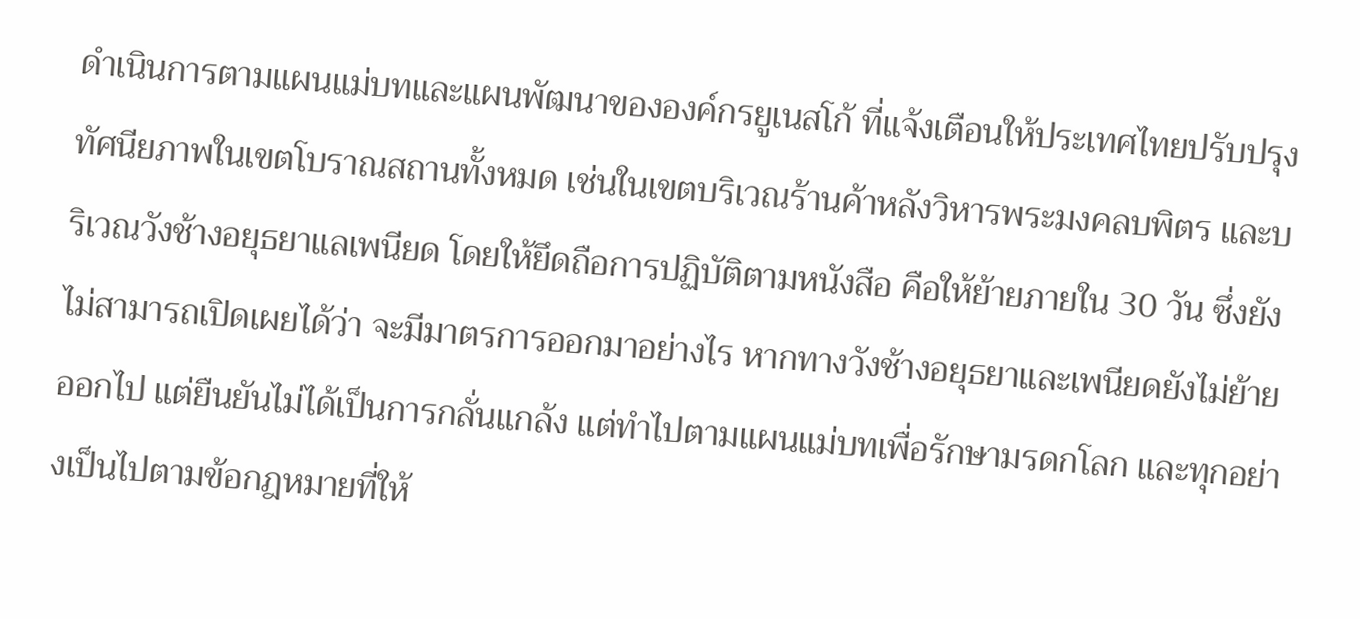ดำเนินการตามแผนแม่บทและแผนพัฒนาขององค์กรยูเนสโก้ ที่แจ้งเตือนให้ประเทศไทยปรับปรุงทัศนียภาพในเขตโบราณสถานทั้งหมด เช่นในเขตบริเวณร้านค้าหลังวิหารพระมงคลบพิตร และบริเวณวังช้างอยุธยาแลเพนียด โดยให้ยึดถือการปฏิบัติตามหนังสือ คือให้ย้ายภายใน 30 วัน ซึ่งยังไม่สามารถเปิดเผยได้ว่า จะมีมาตรการออกมาอย่างไร หากทางวังช้างอยุธยาและเพนียดยังไม่ย้ายออกไป แต่ยืนยันไม่ได้เป็นการกลั่นแกล้ง แต่ทำไปตามแผนแม่บทเพื่อรักษามรดกโลก และทุกอย่างเป็นไปตามข้อกฎหมายที่ให้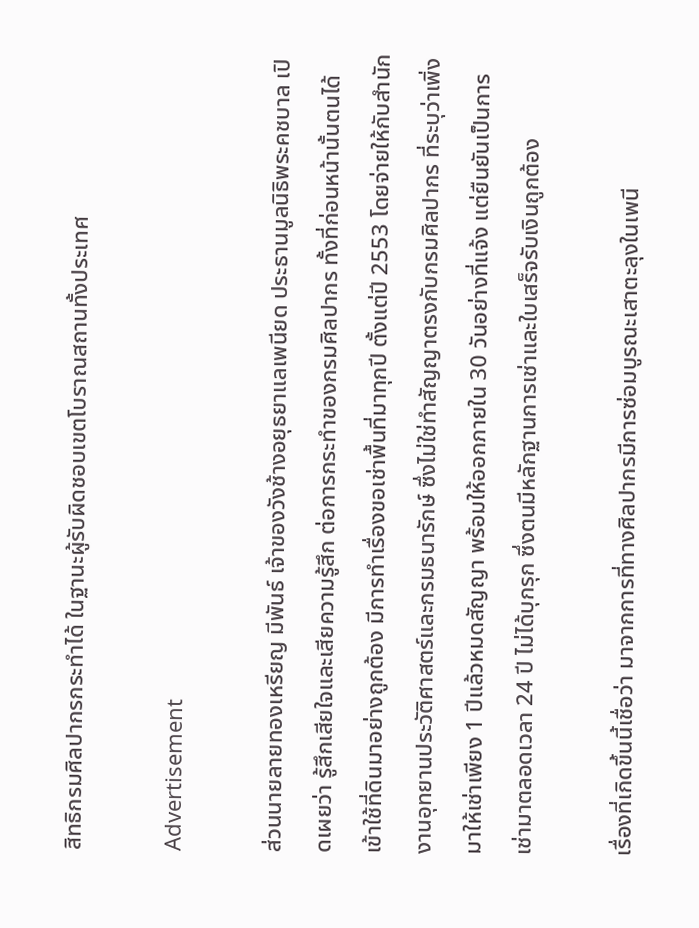สิทธิกรมศิลปากรกระทำได้ ในฐานะผู้รับผิดชอบเขตโบราณสถานทั้งประเทศ

Advertisement

ส่วนนายลายทองเหรียญ มีพันธ์ เจ้าของวังช้างอยุธยาแลเพนียด ประธานมูลนิธิพระคชบาล เปิดเผยว่า รู้สึกเสียใจและเสียความรู้สึก ต่อการกระทำของกรมศิลปากร ทั้งที่ก่อนหน้านั้นตนได้เข้าใช้ที่ดินมาอย่างถูกต้อง มีการทำเรื่องขอเช่าพื้นที่มาทุกปี ตั้งแต่ปี 2553 โดยจ่ายให้กับสำนักงานอุทยานประวัติศาสตร์และกรมธนารักษ์ ซึ่งไม่ใช่ทำสัญญาตรงกับกรมศิลปากร ที่ระบุว่าเพิ่งมาให้เช่าเพียง 1 ปีแล้วหมดสัญญา พร้อมให้ออกภายใน 30 วันอย่างที่แจ้ง แต่ยืนยันเป็นการเช่ามาตลอดเวลา 24 ปี ไม่ได้บุกรุก ซึ่งตนมีหลักฐานการเช่าและใบเสร็จรับเงินถูกต้อง

เรื่องที่เกิดขึ้นนี้เชื่อว่า มาจากการที่ทางศิลปากรมีการซ่อมบูรณะเสาตะลุงในเพนี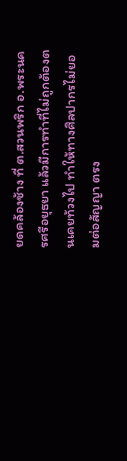ยดคล้องช้าง ที่ ต.สวนพริก อ.พระนครศรีอยุธยา แล้วมีการทำที่ไม่ถูกต้องตนเคยท้วงไป ทำให้ทางศิลปากรไม่ยอมต่อสัญญา ตรง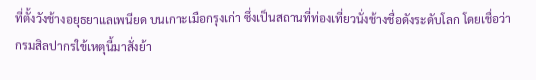ที่ตั้งวังช้างอยุธยาแลเพนียด บนเกาะเมือกรุงเก่า ซึ่งเป็นสถานที่ท่องเที่ยวนั่งช้างชื่อดังระดับโลก โดยเชื่อว่ากรมสิลปากรใข้เหตุนี้มาสั่งย้า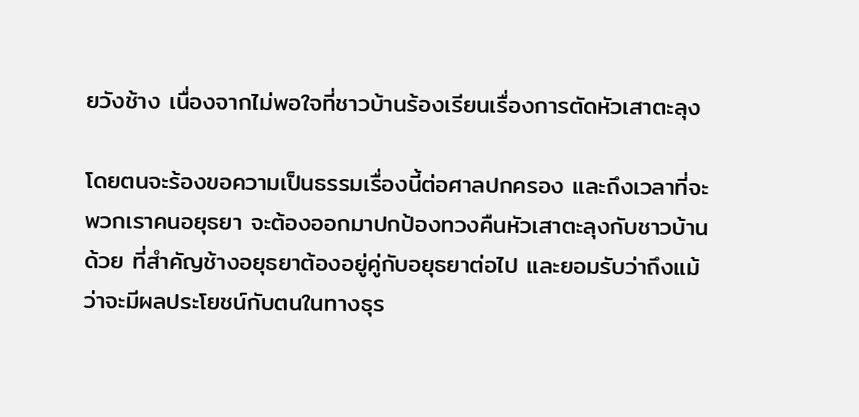ยวังช้าง เนื่องจากไม่พอใจที่ชาวบ้านร้องเรียนเรื่องการตัดหัวเสาตะลุง

โดยตนจะร้องขอความเป็นธรรมเรื่องนี้ต่อศาลปกครอง และถึงเวลาที่จะพวกเราคนอยุธยา จะต้องออกมาปกป้องทวงคืนหัวเสาตะลุงกับชาวบ้านด้วย ที่สำคัญช้างอยุธยาต้องอยู่คู่กับอยุธยาต่อไป และยอมรับว่าถึงแม้ว่าจะมีผลประโยชน์กับตนในทางธุร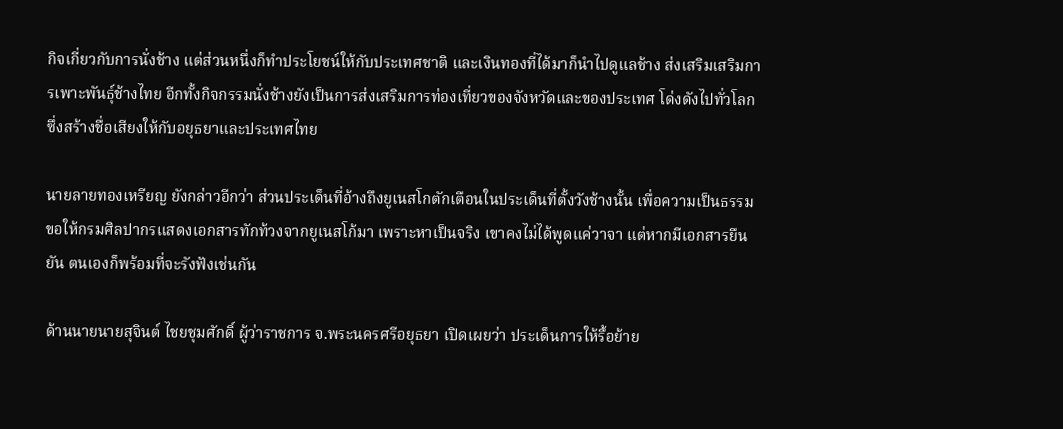กิจเกี่ยวกับการนั่งช้าง แต่ส่วนหนึ่งก็ทำประโยชน์ให้กับประเทศชาติ และเงินทองที่ได้มาก็นำไปดูแลช้าง ส่งเสริมเสริมการเพาะพันธุ์ช้างไทย อีกทั้งกิจกรรมนั่งช้างยังเป็นการส่งเสริมการท่องเที่ยวของจังหวัดและของประเทศ โด่งดังไปทั่วโลก ซึ่งสร้างชื่อเสียงให้กับอยุธยาและประเทศไทย

นายลายทองเหรียญ ยังกล่าวอีกว่า ส่วนประเด็นที่อ้างถึงยูเนสโกตักเตือนในประเด็นที่ตั้งวังช้างนั้น เพื่อความเป็นธรรม ขอให้กรมศิลปากรแสดงเอกสารทักท้วงจากยูเนสโก้มา เพราะหาเป็นจริง เขาคงไม่ได้พูดแค่วาจา แต่หากมีเอกสารยืนยัน ตนเองก็พร้อมที่จะรังฟังเช่นกัน

ด้านนายนายสุจินต์ ไชยชุมศักดิ์ ผู้ว่าราชการ จ.พระนครศรีอยุธยา เปิดเผยว่า ประเด็นการให้รื้อย้าย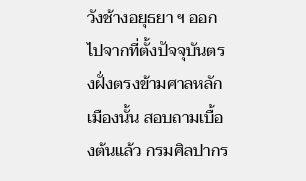วังช้างอยุธยา ฯ ออกไปจากที่ตั้งปัจจุบันตรงฝั่งตรงข้ามศาลหลักเมืองนั้น สอบถามเบื้องต้นแล้ว กรมศิลปากร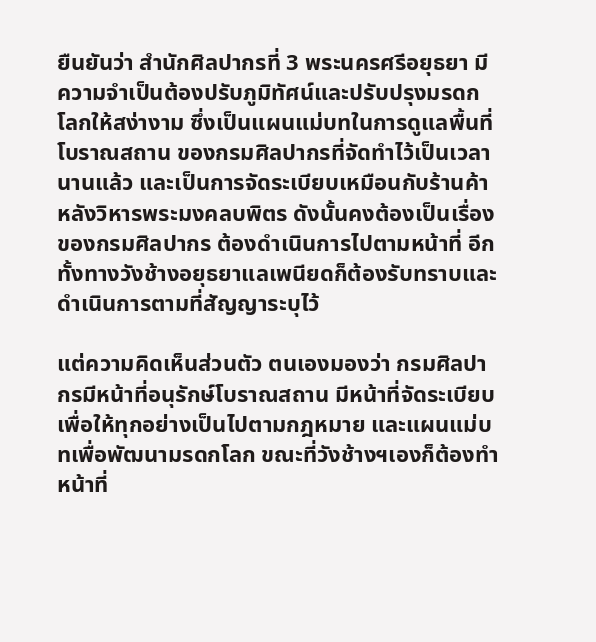ยืนยันว่า สำนักศิลปากรที่ 3 พระนครศรีอยุธยา มีความจำเป็นต้องปรับภูมิทัศน์และปรับปรุงมรดกโลกให้สง่างาม ซึ่งเป็นแผนแม่บทในการดูแลพื้นที่โบราณสถาน ของกรมศิลปากรที่จัดทำไว้เป็นเวลานานแล้ว และเป็นการจัดระเบียบเหมือนกับร้านค้าหลังวิหารพระมงคลบพิตร ดังนั้นคงต้องเป็นเรื่องของกรมศิลปากร ต้องดำเนินการไปตามหน้าที่ อีกทั้งทางวังช้างอยุธยาแลเพนียดก็ต้องรับทราบและดำเนินการตามที่สัญญาระบุไว้

แต่ความคิดเห็นส่วนตัว ตนเองมองว่า กรมศิลปากรมีหน้าที่อนุรักษ์โบราณสถาน มีหน้าที่จัดระเบียบ เพื่อให้ทุกอย่างเป็นไปตามกฎหมาย และแผนแม่บทเพื่อพัฒนามรดกโลก ขณะที่วังช้างฯเองก็ต้องทำหน้าที่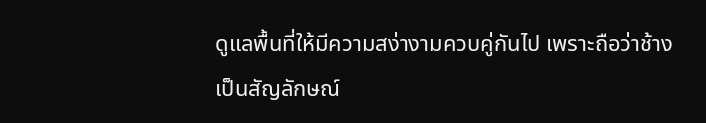ดูแลพื้นที่ให้มีความสง่างามควบคู่กันไป เพราะถือว่าช้างเป็นสัญลักษณ์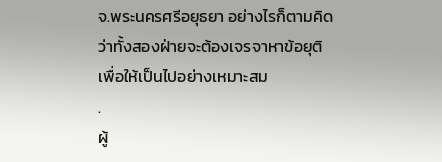จ.พระนครศรีอยุธยา อย่างไรก็ตามคิดว่าทั้งสองฝ่ายจะต้องเจรจาหาข้อยุติ เพื่อให้เป็นไปอย่างเหมาะสม
.
ผู้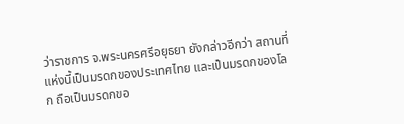ว่าราชการ จ.พระนครศรีอยุธยา ยังกล่าวอีกว่า สถานที่แห่งนี้เป็นมรดกของประเทศไทย และเป็นมรดกของโลก ถือเป็นมรดกขอ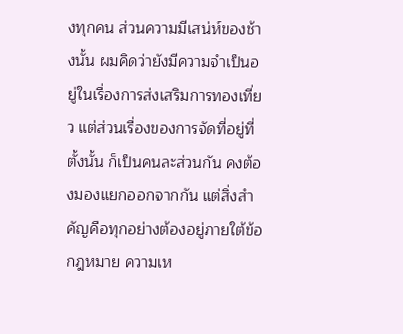งทุกคน ส่วนความมีเสน่ห์ของช้างนั้น ผมคิดว่ายังมีความจำเป็นอยู่ในเรื่องการส่งเสริมการทองเที่ยว แต่ส่วนเรื่องของการจัดที่อยู่ที่ตั้งนั้น ก็เป็นคนละส่วนกัน คงต้องมองแยกออกจากกัน แต่สิ่งสำคัญคือทุกอย่างต้องอยู่ภายใต้ข้อกฎหมาย ความเห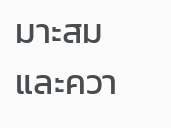มาะสม และควา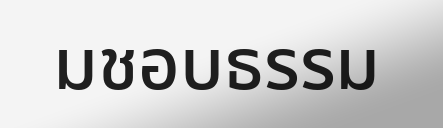มชอบธรรม